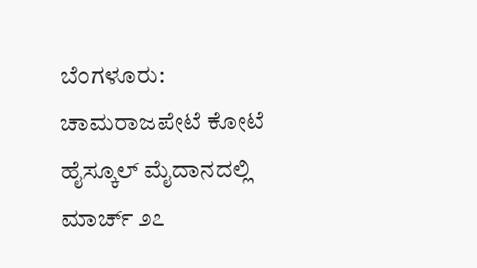ಬೆಂಗಳೂರು: ಚಾಮರಾಜಪೇಟೆ ಕೋಟೆ ಹೈಸ್ಕೂಲ್ ಮೈದಾನದಲ್ಲಿ ಮಾರ್ಚ್ ೨೭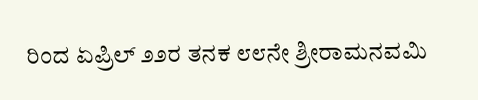ರಿಂದ ಏಪ್ರಿಲ್ ೨೨ರ ತನಕ ೮೮ನೇ ಶ್ರೀರಾಮನವಮಿ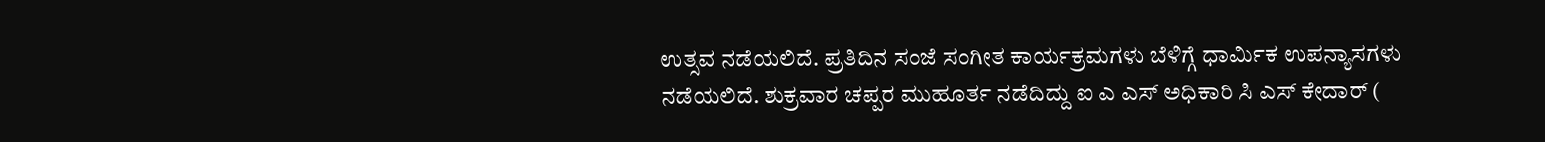ಉತ್ಸವ ನಡೆಯಲಿದೆ. ಪ್ರತಿದಿನ ಸಂಜೆ ಸಂಗೀತ ಕಾರ್ಯಕ್ರಮಗಳು ಬೆಳಿಗ್ಗೆ ಧಾರ್ಮಿಕ ಉಪನ್ಯಾಸಗಳು ನಡೆಯಲಿದೆ. ಶುಕ್ರವಾರ ಚಪ್ಪರ ಮುಹೂರ್ತ ನಡೆದಿದ್ದು ಐ ಎ ಎಸ್ ಅಧಿಕಾರಿ ಸಿ ಎಸ್ ಕೇದಾರ್ (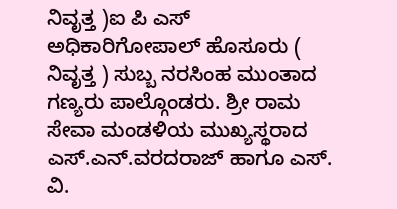ನಿವೃತ್ತ )ಐ ಪಿ ಎಸ್ ಅಧಿಕಾರಿಗೋಪಾಲ್ ಹೊಸೂರು ( ನಿವೃತ್ತ ) ಸುಬ್ಬ ನರಸಿಂಹ ಮುಂತಾದ ಗಣ್ಯರು ಪಾಲ್ಗೊಂಡರು. ಶ್ರೀ ರಾಮ ಸೇವಾ ಮಂಡಳಿಯ ಮುಖ್ಯಸ್ಥರಾದ ಎಸ್.ಎನ್.ವರದರಾಜ್ ಹಾಗೂ ಎಸ್. ವಿ.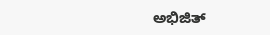ಅಭಿಜಿತ್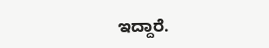ಇದ್ದಾರೆ.